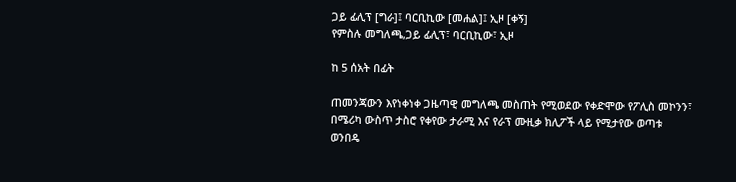ጋይ ፊሊፕ [ግራ]፤ ባርቢኪው [መሐል]፤ ኢዞ [ቀኝ]
የምስሉ መግለጫ,ጋይ ፊሊፕ፣ ባርቢኪው፣ ኢዞ

ከ 5 ሰአት በፊት

ጠመንጃውን እየነቀነቀ ጋዜጣዊ መግለጫ መስጠት የሚወደው የቀድሞው የፖሊስ መኮንን፣ በሜሪካ ውስጥ ታስሮ የቀየው ታራሚ እና የራፕ ሙዚቃ ክሊፖች ላይ የሚታየው ወጣቱ ወንበዴ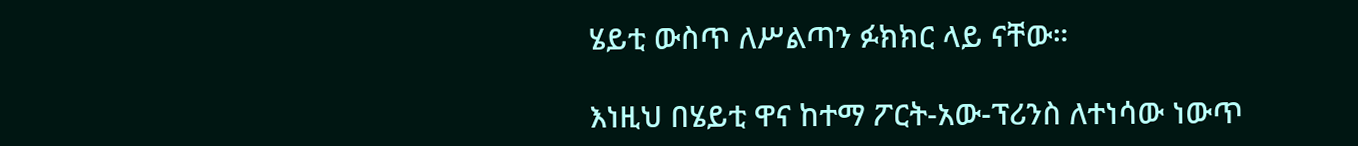ሄይቲ ውስጥ ለሥልጣን ፉክክር ላይ ናቸው።

እነዚህ በሄይቲ ዋና ከተማ ፖርት-አው-ፕሪንስ ለተነሳው ነውጥ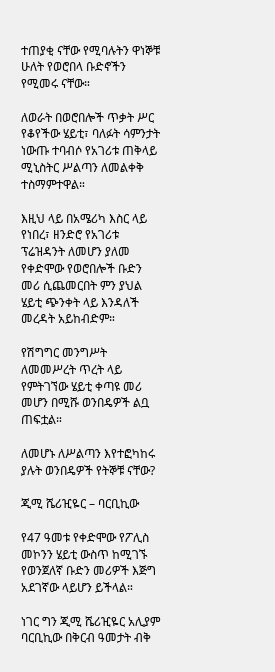ተጠያቂ ናቸው የሚባሉትን ዋነኞቹ ሁለት የወሮበላ ቡድኖችን የሚመሩ ናቸው።

ለወራት በወሮበሎች ጥቃት ሥር የቆየችው ሄይቲ፣ ባለፉት ሳምንታት ነውጡ ተባብሶ የአገሪቱ ጠቅላይ ሚኒስትር ሥልጣን ለመልቀቅ ተስማምተዋል።

እዚህ ላይ በአሜሪካ እስር ላይ የነበረ፣ ዘንድሮ የአገሪቱ ፕሬዝዳንት ለመሆን ያለመ የቀድሞው የወሮበሎች ቡድን መሪ ሲጨመርበት ምን ያህል ሄይቲ ጭንቀት ላይ እንዳለች መረዳት አይከብድም።

የሽግግር መንግሥት ለመመሥረት ጥረት ላይ የምትገኘው ሄይቲ ቀጣዩ መሪ መሆን በሚሹ ወንበዴዎች ልቧ ጠፍቷል።

ለመሆኑ ለሥልጣን እየተፎካከሩ ያሉት ወንበዴዎች የትኞቹ ናቸው?

ጂሚ ሼሪዢዬር – ባርቢኪው

የ47 ዓመቱ የቀድሞው የፖሊስ መኮንን ሄይቲ ውስጥ ከሚገኙ የወንጀለኛ ቡድን መሪዎች እጅግ አደገኛው ላይሆን ይችላል።

ነገር ግን ጂሚ ሼሪዢዬር አሊያም ባርቢኪው በቅርብ ዓመታት ብቅ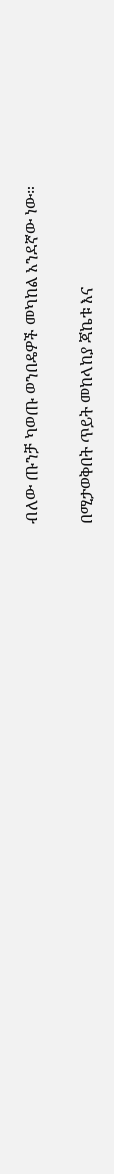ብለው ጡንቻ ካወጡ ወንበዴዎች መካከል አንደኛው ነው።

በሚታወቅበት ጥይት መከላከያ ጃኬቱ እና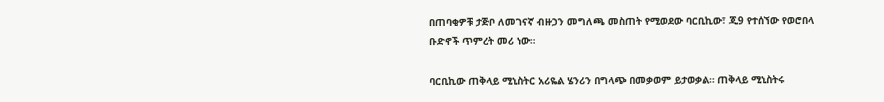በጠባቂዎቹ ታጅቦ ለመገናኛ ብዙኃን መግለጫ መስጠት የሚወደው ባርቢኪው፣ ጂ9 የተሰኘው የወሮበላ ቡድኖች ጥምረት መሪ ነው።

ባርቢኪው ጠቅላይ ሚኒስትር አሪዬል ሄንሪን በግላጭ በመቃወም ይታወቃል። ጠቅላይ ሚኒስትሩ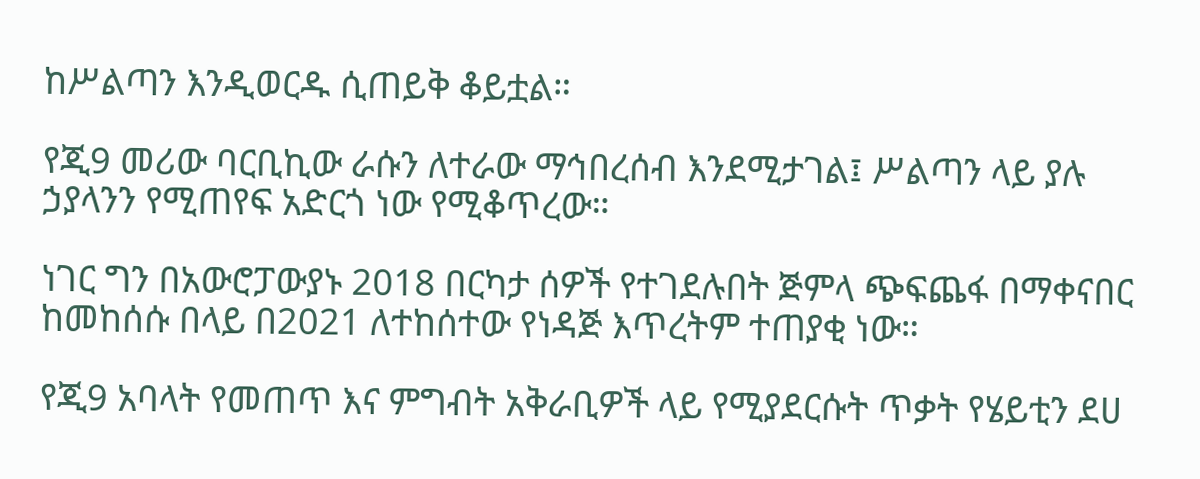ከሥልጣን እንዲወርዱ ሲጠይቅ ቆይቷል።

የጂ9 መሪው ባርቢኪው ራሱን ለተራው ማኅበረሰብ እንደሚታገል፤ ሥልጣን ላይ ያሉ ኃያላንን የሚጠየፍ አድርጎ ነው የሚቆጥረው።

ነገር ግን በአውሮፓውያኑ 2018 በርካታ ሰዎች የተገደሉበት ጅምላ ጭፍጨፋ በማቀናበር ከመከሰሱ በላይ በ2021 ለተከሰተው የነዳጅ እጥረትም ተጠያቂ ነው።

የጂ9 አባላት የመጠጥ እና ምግብት አቅራቢዎች ላይ የሚያደርሱት ጥቃት የሄይቲን ደሀ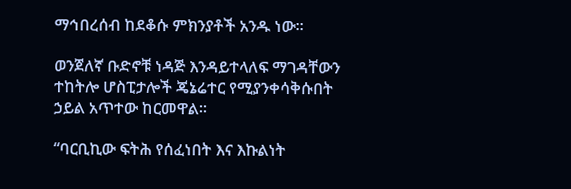ማኅበረሰብ ከደቆሱ ምክንያቶች አንዱ ነው።

ወንጀለኛ ቡድኖቹ ነዳጅ እንዳይተላለፍ ማገዳቸውን ተከትሎ ሆስፒታሎች ጄኔሬተር የሚያንቀሳቅሱበት ኃይል አጥተው ከርመዋል።

“ባርቢኪው ፍትሕ የሰፈነበት እና እኩልነት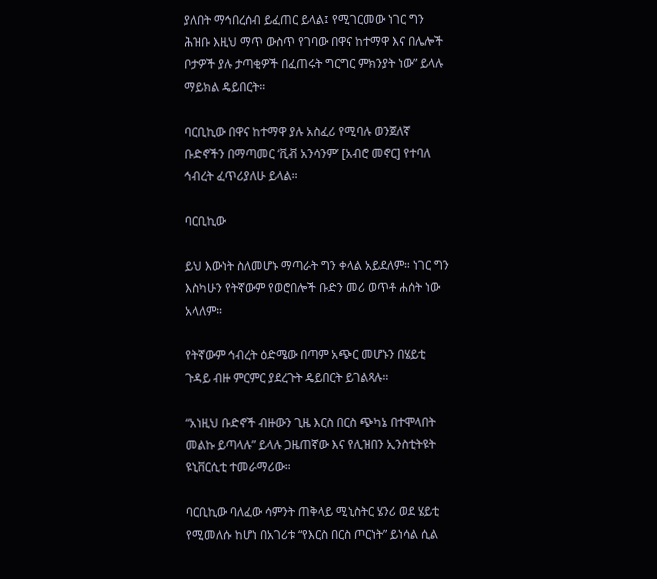ያለበት ማኅበረሰብ ይፈጠር ይላል፤ የሚገርመው ነገር ግን ሕዝቡ እዚህ ማጥ ውስጥ የገባው በዋና ከተማዋ እና በሌሎች ቦታዎች ያሉ ታጣቂዎች በፈጠሩት ግርግር ምክንያት ነው” ይላሉ ማይክል ዴይበርት።

ባርቢኪው በዋና ከተማዋ ያሉ አስፈሪ የሚባሉ ወንጀለኛ ቡድኖችን በማጣመር ‘ቪቭ አንሳንም’ [አብሮ መኖር] የተባለ ኅብረት ፈጥሪያለሁ ይላል።

ባርቢኪው

ይህ እውነት ስለመሆኑ ማጣራት ግን ቀላል አይደለም። ነገር ግን እስካሁን የትኛውም የወሮበሎች ቡድን መሪ ወጥቶ ሐሰት ነው አላለም።

የትኛውም ኅብረት ዕድሜው በጣም አጭር መሆኑን በሄይቲ ጉዳይ ብዙ ምርምር ያደረጉት ዴይበርት ይገልጻሉ።

“አነዚህ ቡድኖች ብዙውን ጊዜ እርስ በርስ ጭካኔ በተሞላበት መልኩ ይጣላሉ” ይላሉ ጋዜጠኛው እና የሊዝበን ኢንስቲትዩት ዩኒቨርሲቲ ተመራማሪው።

ባርቢኪው ባለፈው ሳምንት ጠቅላይ ሚኒስትር ሄንሪ ወደ ሄይቲ የሚመለሱ ከሆነ በአገሪቱ “የእርስ በርስ ጦርነት” ይነሳል ሲል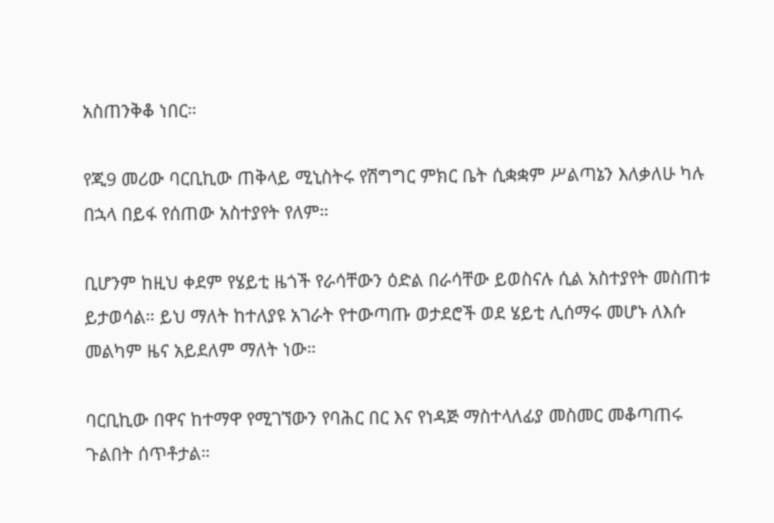አስጠንቅቆ ነበር።

የጂ9 መሪው ባርቢኪው ጠቅላይ ሚኒስትሩ የሽግግር ምክር ቤት ሲቋቋም ሥልጣኔን እለቃለሁ ካሉ በኋላ በይፋ የሰጠው አስተያየት የለም።

ቢሆንም ከዚህ ቀደም የሄይቲ ዜጎች የራሳቸውን ዕድል በራሳቸው ይወስናሉ ሲል አስተያየት መስጠቱ ይታወሳል። ይህ ማለት ከተለያዩ አገራት የተውጣጡ ወታደሮች ወደ ሄይቲ ሊሰማሩ መሆኑ ለእሱ መልካም ዜና አይደለም ማለት ነው።

ባርቢኪው በዋና ከተማዋ የሚገኘውን የባሕር በር እና የነዳጅ ማስተላለፊያ መስመር መቆጣጠሩ ጉልበት ሰጥቶታል።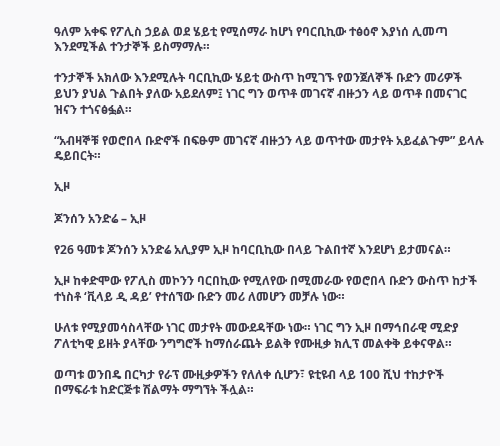ዓለም አቀፍ የፖሊስ ኃይል ወደ ሄይቲ የሚሰማራ ከሆነ የባርቢኪው ተፅዕኖ እያነሰ ሊመጣ እንደሚችል ተንታኞች ይስማማሉ።

ተንታኞች አክለው እንደሚሉት ባርቢኪው ሄይቲ ውስጥ ከሚገኙ የወንጀለኞች ቡድን መሪዎች ይህን ያህል ጉልበት ያለው አይደለም፤ ነገር ግን ወጥቶ መገናኛ ብዙኃን ላይ ወጥቶ በመናገር ዝናን ተጎናፅፏል።

“አብዛኞቹ የወሮበላ ቡድኖች በፍፁም መገናኛ ብዙኃን ላይ ወጥተው መታየት አይፈልጉም” ይላሉ ዴይበርት።

ኢዞ

ጆንሰን አንድሬ – ኢዞ

የ26 ዓመቱ ጆንሰን አንድሬ አሊያም ኢዞ ከባርቢኪው በላይ ጉልበተኛ እንደሆነ ይታመናል።

ኢዞ ከቀድሞው የፖሊስ መኮንን ባርበኪው የሚለየው በሚመራው የወሮበላ ቡድን ውስጥ ከታች ተነስቶ ‘ቪላይ ዲ ዳይ’ የተሰኘው ቡድን መሪ ለመሆን መቻሉ ነው።

ሁለቱ የሚያመሳስላቸው ነገር መታየት መውደዳቸው ነው። ነገር ግን ኢዞ በማኅበራዊ ሚድያ ፖለቲካዊ ይዘት ያላቸው ንግግሮች ከማሰራጨት ይልቅ የሙዚቃ ክሊፕ መልቀቅ ይቀናዋል።

ወጣቱ ወንበዴ በርካታ የራፕ ሙዚቃዎችን የለለቀ ሲሆን፣ ዩቲዩብ ላይ 100 ሺህ ተከታዮች በማፍራቱ ከድርጅቱ ሽልማት ማግኘት ችሏል።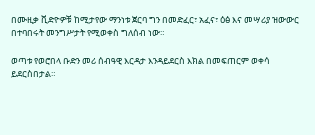በሙዚቃ ቪድዮዎቹ ከሚታየው ማንነቱ ጀርባ ግን በመድፈር፣ አፈና፣ ዕፅ እና መሣሪያ ዝውውር በተባበሩት መንግሥታት የሚወቀስ ግለሰብ ነው።

ወጣቱ የወሮበላ ቡድን መሪ ሰብዓዊ እርዳታ እንዳይደርስ እክል በመፍጠርም ወቀሳ ይደርስበታል።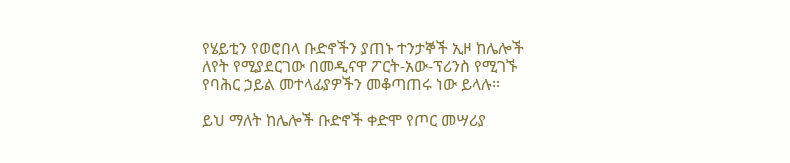የሄይቲን የወሮበላ ቡድኖችን ያጠኑ ተንታኞች ኢዞ ከሌሎች ለየት የሚያደርገው በመዲናዋ ፖርት-አው-ፕሪንስ የሚገኙ የባሕር ኃይል መተላፊያዎችን መቆጣጠሩ ነው ይላሉ።

ይህ ማለት ከሌሎች ቡድኖች ቀድሞ የጦር መሣሪያ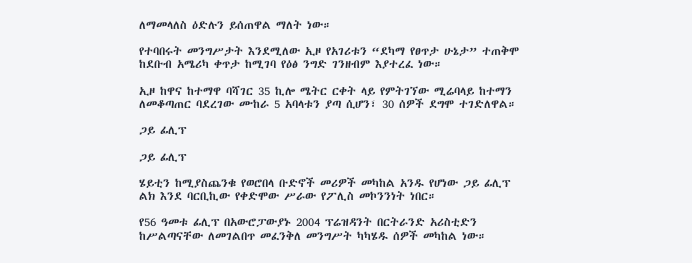ለማመላለስ ዕድሉን ይሰጠዋል ማለት ነው።

የተባበሩት መንግሥታት እንደሚለው ኢዞ የአገሪቱን “ደካማ የፀጥታ ሁኔታ” ተጠቅሞ ከደቡብ አሜሪካ ቀጥታ ከሚገባ የዕፅ ንግድ ገንዘብም እያተረፈ ነው።

ኢዞ ከዋና ከተማዋ ባሻገር 35 ኪሎ ሜትር ርቀት ላይ የምትገኘው ሚሬባላይ ከተማን ለመቆጣጠር ባደረገው ሙከራ 5 አባላቱን ያጣ ሲሆን፣ 30 ሰዎች ደግሞ ተገድለዋል።

ጋይ ፊሊፕ

ጋይ ፊሊፕ

ሄይቲን ከሚያስጨንቁ የወሮበላ ቡድኖች መሪዎች መካከል አንዱ የሆነው ጋይ ፊሊፕ ልክ እንደ ባርቢኪው የቀድሞው ሥራው የፖሊስ መኮንንነት ነበር።

የ56 ዓመቱ ፊሊፕ በአውሮፓውያኑ 2004 ፕሬዝዳንት በርትራንድ አሪስቲድን ከሥልጣናቸው ለመገልበጥ መፈንቅለ መንግሥት ካካሄዱ ሰዎች መካከል ነው።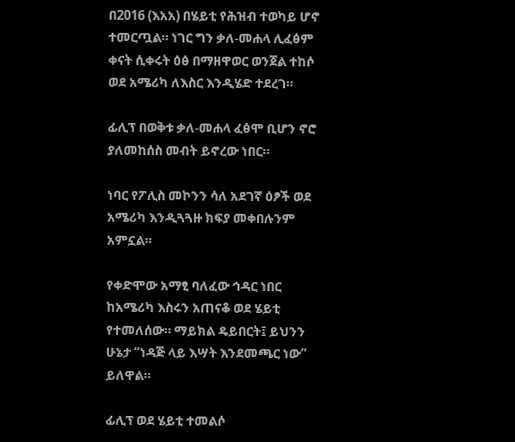በ2016 (እአአ) በሄይቲ የሕዝብ ተወካይ ሆኖ ተመርጧል። ነገር ግን ቃለ-መሐላ ሊፈፅም ቀናት ሲቀሩት ዕፅ በማዘዋወር ወንጀል ተከሶ ወደ አሜሪካ ለእስር እንዲሄድ ተደረገ።

ፊሊፕ በወቅቱ ቃለ-መሐላ ፈፅሞ ቢሆን ኖሮ ያለመከሰስ መብት ይኖረው ነበር።

ነባር የፖሊስ መኮንን ሳለ አደገኛ ዕፆች ወደ አሜሪካ እንዲጓጓዙ ክፍያ መቀበሉንም አምኗል።

የቀድሞው አማፂ ባለፈው ኅዳር ነበር ከአሜሪካ እስሩን አጠናቆ ወደ ሄይቲ የተመለሰው። ማይክል ዴይበርት፤ ይህንን ሁኔታ “ነዳጅ ላይ እሣት እንደመጫር ነው” ይለዋል።

ፊሊፕ ወደ ሄይቲ ተመልሶ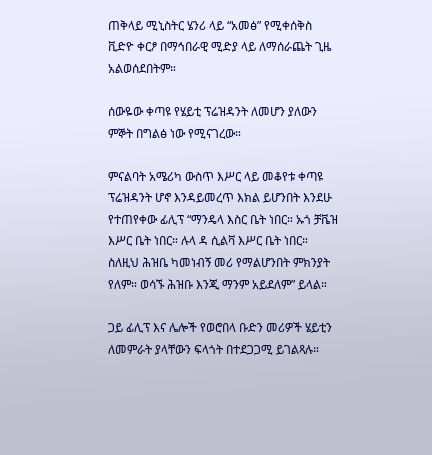ጠቅላይ ሚኒስትር ሄንሪ ላይ “አመፅ” የሚቀሰቅስ ቪድዮ ቀርፆ በማኅበራዊ ሚድያ ላይ ለማሰራጨት ጊዜ አልወሰደበትም።

ሰውዬው ቀጣዩ የሄይቲ ፕሬዝዳንት ለመሆን ያለውን ምኞት በግልፅ ነው የሚናገረው።

ምናልባት አሜሪካ ውስጥ እሥር ላይ መቆየቱ ቀጣዩ ፕሬዝዳንት ሆኖ እንዳይመረጥ እክል ይሆንበት እንደሁ የተጠየቀው ፊሊፕ “ማንዴላ እስር ቤት ነበር። ኡጎ ቻቬዝ እሥር ቤት ነበር። ሉላ ዳ ሲልቫ እሥር ቤት ነበር። ስለዚህ ሕዝቤ ካመነብኝ መሪ የማልሆንበት ምክንያት የለም። ወሳኙ ሕዝቡ እንጂ ማንም አይደለም” ይላል።

ጋይ ፊሊፕ እና ሌሎች የወሮበላ ቡድን መሪዎች ሄይቲን ለመምራት ያላቸውን ፍላጎት በተደጋጋሚ ይገልጻሉ።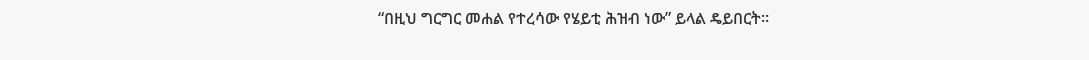“በዚህ ግርግር መሐል የተረሳው የሄይቲ ሕዝብ ነው” ይላል ዴይበርት።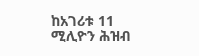ከአገሪቱ 11 ሚሊዮን ሕዝብ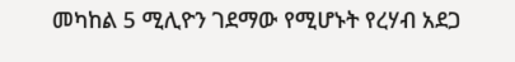መካከል 5 ሚሊዮን ገደማው የሚሆኑት የረሃብ አደጋ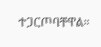ተጋርጦባቸዋል።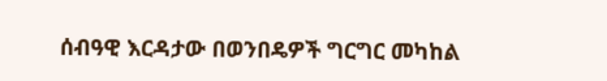ሰብዓዊ እርዳታው በወንበዴዎች ግርግር መካከል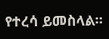የተረሳ ይመስላል።